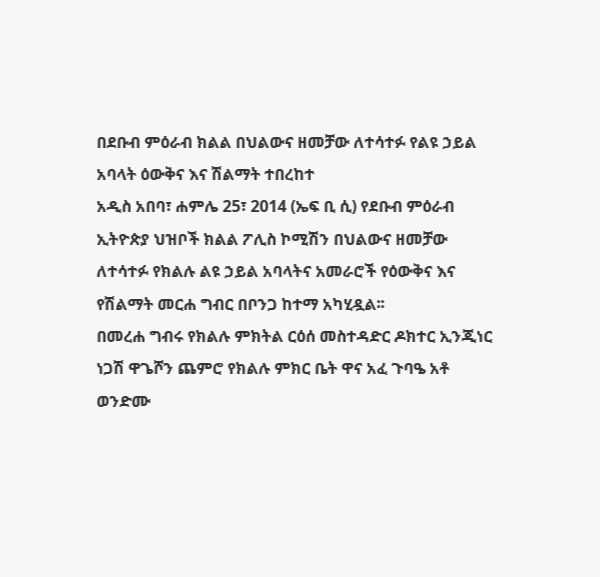በደቡብ ምዕራብ ክልል በህልውና ዘመቻው ለተሳተፉ የልዩ ኃይል አባላት ዕውቅና እና ሽልማት ተበረከተ
አዲስ አበባ፣ ሐምሌ 25፣ 2014 (ኤፍ ቢ ሲ) የደቡብ ምዕራብ ኢትዮጵያ ህዝቦች ክልል ፖሊስ ኮሚሽን በህልውና ዘመቻው ለተሳተፉ የክልሉ ልዩ ኃይል አባላትና አመራሮች የዕውቅና እና የሽልማት መርሐ ግብር በቦንጋ ከተማ አካሂዷል፡፡
በመረሐ ግብሩ የክልሉ ምክትል ርዕሰ መስተዳድር ዶክተር ኢንጂነር ነጋሽ ዋጌሾን ጨምሮ የክልሉ ምክር ቤት ዋና አፈ ጉባዔ አቶ ወንድሙ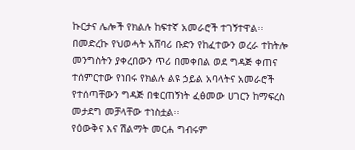ኩርታና ሌሎች የክልሉ ከፍተኛ አመራሮች ተገኝተዋል፡፡
በመድረኩ የህወሓት አሸባሪ ቡድን የከፈተውን ወረራ ተከትሎ መንግስትን ያቀረበውን ጥሪ በመቀበል ወደ ግዳጅ ቀጠና ተሰምርተው የነበሩ የክልሉ ልዩ ኃይል አባላትና አመራሮች የተሰጣቸውን ግዳጅ በቁርጠኝነት ፈፅመው ሀገርን ከማፍረስ መታደግ መቻላቸው ተነስቷል፡፡
የዕውቅና እና ሽልማት መርሐ ግብሩም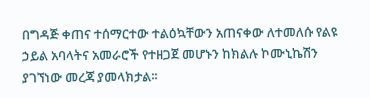በግዳጅ ቀጠና ተሰማርተው ተልዕኳቸውን አጠናቀው ለተመለሱ የልዩ ኃይል አባላትና አመራሮች የተዘጋጀ መሆኑን ከክልሉ ኮሙኒኬሽን ያገኘነው መረጃ ያመላክታል፡፡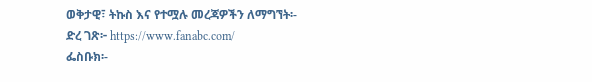ወቅታዊ፣ ትኩስ እና የተሟሉ መረጃዎችን ለማግኘት፡-
ድረ ገጽ፦ https://www.fanabc.com/
ፌስቡክ፡-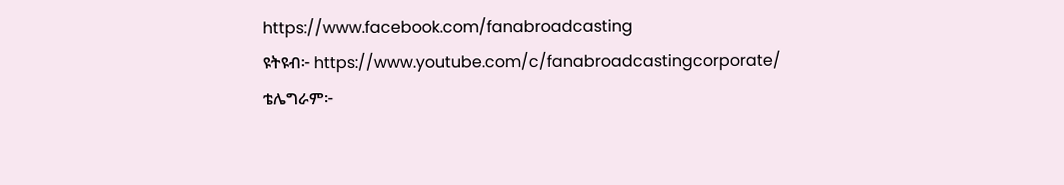https://www.facebook.com/fanabroadcasting
ዩትዩብ፦ https://www.youtube.com/c/fanabroadcastingcorporate/
ቴሌግራም፦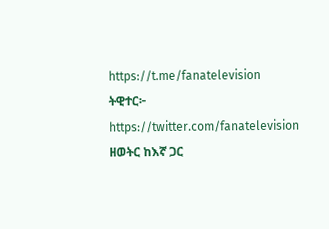https://t.me/fanatelevision
ትዊተር፦ https://twitter.com/fanatelevision
ዘወትር ከእኛ ጋር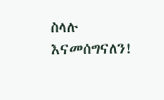ስላሉ እናመሰግናለን!